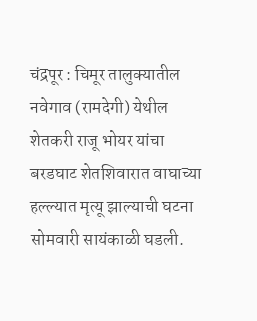चंद्रपूर : चिमूर तालुक्यातील नवेगाव (रामदेगी) येथील शेतकरी राजू भोयर यांचा बरडघाट शेतशिवारात वाघाच्या हल्ल्यात मृत्यू झाल्याची घटना सोमवारी सायंकाळी घडली.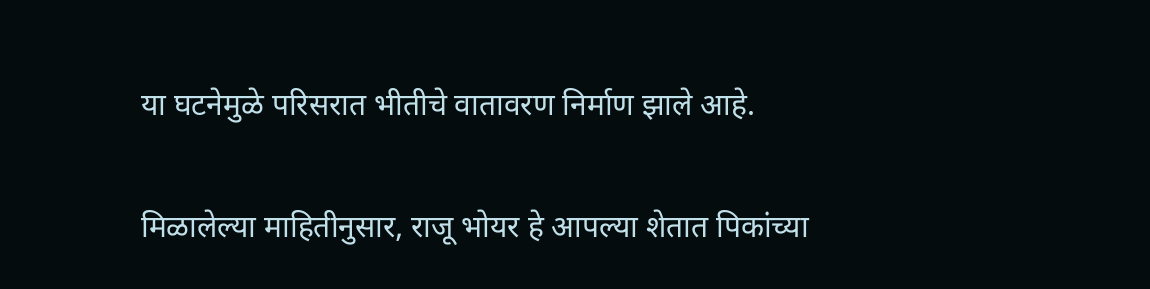या घटनेमुळे परिसरात भीतीचे वातावरण निर्माण झाले आहे.

मिळालेल्या माहितीनुसार, राजू भोयर हे आपल्या शेतात पिकांच्या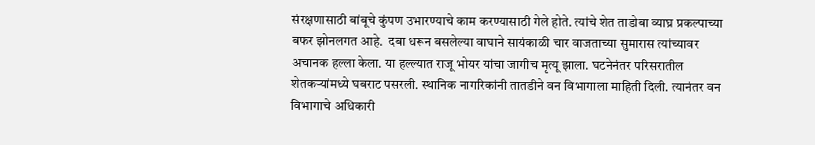संरक्षणासाठी बांबूचे कुंपण उभारण्याचे काम करण्यासाठी गेले होते. त्यांचे शेत ताडोबा व्याघ्र प्रकल्पाच्या बफर झोनलगत आहे.  दबा धरून बसलेल्या वाघाने सायंकाळी चार वाजताच्या सुमारास त्यांच्यावर अचानक हल्ला केला. या हल्ल्यात राजू भोयर यांचा जागीच मृत्यू झाला. घटनेनंतर परिसरातील शेतकऱ्यांमध्ये घबराट पसरली. स्थानिक नागरिकांनी तातडीने वन विभागाला माहिती दिली. त्यानंतर वन विभागाचे अधिकारी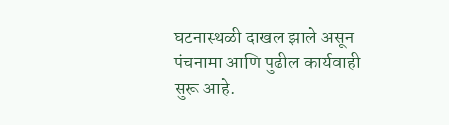घटनास्थळी दाखल झाले असून पंचनामा आणि पुढील कार्यवाही सुरू आहे.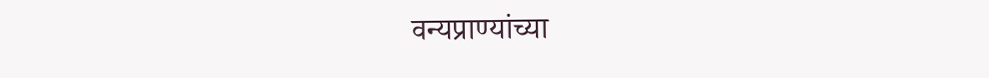वन्यप्राण्यांच्या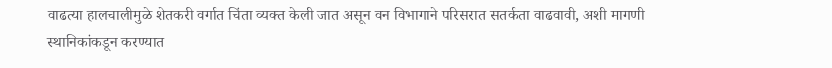वाढत्या हालचालीमुळे शेतकरी वर्गात चिंता व्यक्त केली जात असून वन विभागाने परिसरात सतर्कता वाढवावी, अशी मागणी स्थानिकांकडून करण्यात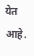येत आहे.